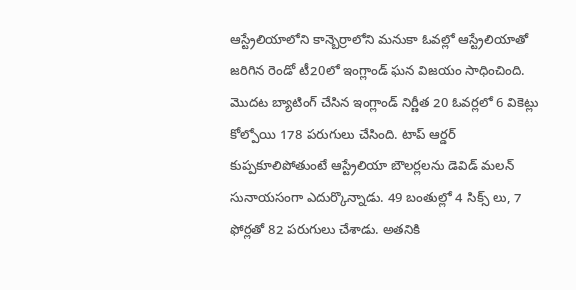ఆస్ట్రేలియాలోని కాన్బెర్రాలోని మనుకా ఓవల్లో ఆస్ట్రేలియాతో జరిగిన రెండో టీ20లో ఇంగ్లాండ్ ఘన విజయం సాధించింది. మొదట బ్యాటింగ్ చేసిన ఇంగ్లాండ్ నిర్ణీత 20 ఓవర్లలో 6 వికెట్లు కోల్పోయి 178 పరుగులు చేసింది. టాప్ ఆర్డర్ కుప్పకూలిపోతుంటే ఆస్ట్రేలియా బౌలర్లలను డెవిడ్ మలన్ సునాయసంగా ఎదుర్కొన్నాడు. 49 బంతుల్లో 4 సిక్స్ లు, 7 ఫోర్లతో 82 పరుగులు చేశాడు. అతనికి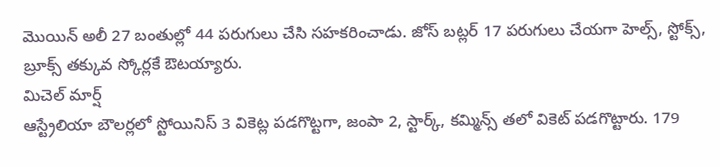మొయిన్ అలీ 27 బంతుల్లో 44 పరుగులు చేసి సహకరించాడు. జోస్ బట్లర్ 17 పరుగులు చేయగా హెల్స్, స్టోక్స్, బ్రూక్స్ తక్కువ స్కోర్లకే ఔటయ్యారు.
మిచెల్ మార్ష్
ఆస్ట్రేలియా బౌలర్లలో స్టోయినిస్ 3 వికెట్ల పడగొట్టగా, జంపా 2, స్టార్క్, కమ్మిన్స్ తలో వికెట్ పడగొట్టారు. 179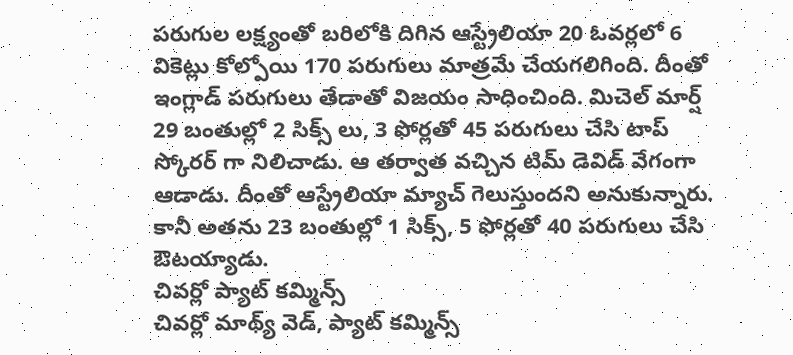పరుగుల లక్ష్యంతో బరిలోకి దిగిన ఆస్ట్రేలియా 20 ఓవర్లలో 6 వికెట్లు కోల్పోయి 170 పరుగులు మాత్రమే చేయగలిగింది. దీంతో ఇంగ్లాడ్ పరుగులు తేడాతో విజయం సాధించింది. మిచెల్ మార్ష్ 29 బంతుల్లో 2 సిక్స్ లు, 3 ఫోర్లతో 45 పరుగులు చేసి టాప్ స్కోరర్ గా నిలిచాడు. ఆ తర్వాత వచ్చిన టిమ్ డెవిడ్ వేగంగా ఆడాడు. దీంతో ఆస్ట్రేలియా మ్యాచ్ గెలుస్తుందని అనుకున్నారు. కానీ అతను 23 బంతుల్లో 1 సిక్స్, 5 ఫోర్లతో 40 పరుగులు చేసి ఔటయ్యాడు.
చివర్లో ప్యాట్ కమ్మిన్స్
చివర్లో మాథ్య్ వెడ్, ప్యాట్ కమ్మిన్స్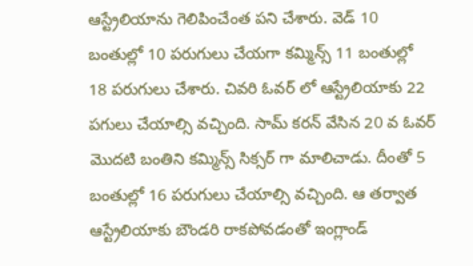ఆస్ట్రేలియాను గెలిపించేంత పని చేశారు. వెడ్ 10 బంతుల్లో 10 పరుగులు చేయగా కమ్మిన్స్ 11 బంతుల్లో 18 పరుగులు చేశారు. చివరి ఓవర్ లో ఆస్ట్రేలియాకు 22 పగులు చేయాల్సి వచ్చింది. సామ్ కరన్ వేసిన 20 వ ఓవర్ మొదటి బంతిని కమ్మిన్స్ సిక్సర్ గా మాలిచాడు. దీంతో 5 బంతుల్లో 16 పరుగులు చేయాల్సి వచ్చింది. ఆ తర్వాత ఆస్ట్రేలియాకు బౌండరి రాకపోవడంతో ఇంగ్లాండ్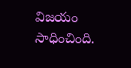విజయం సాధించింది.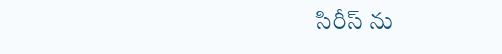సిరీస్ ను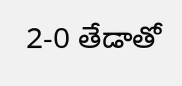2-0 తేడాతో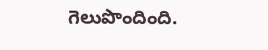గెలుపొందింది.